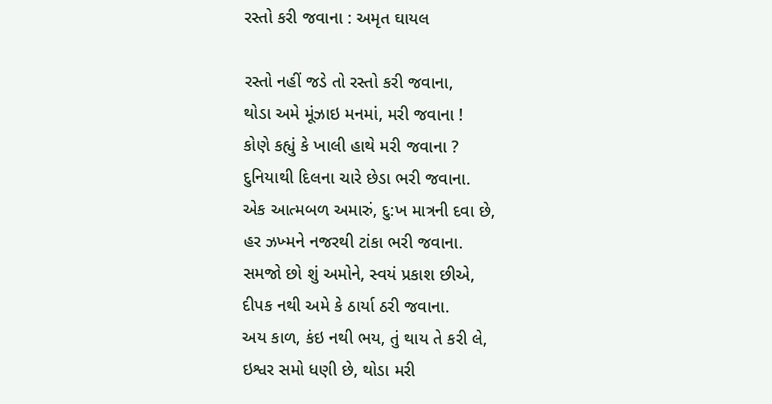રસ્તો કરી જવાના : અમૃત ઘાયલ

રસ્તો નહીં જડે તો રસ્તો કરી જવાના,
થોડા અમે મૂંઝાઇ મનમાં, મરી જવાના !
કોણે કહ્યું કે ખાલી હાથે મરી જવાના ?
દુનિયાથી દિલના ચારે છેડા ભરી જવાના.
એક આત્મબળ અમારું, દુ:ખ માત્રની દવા છે,
હર ઝખ્મને નજરથી ટાંકા ભરી જવાના.
સમજો છો શું અમોને, સ્વયં પ્રકાશ છીએ,
દીપક નથી અમે કે ઠાર્યા ઠરી જવાના.
અય કાળ, કંઇ નથી ભય, તું થાય તે કરી લે,
ઇશ્વર સમો ધણી છે, થોડા મરી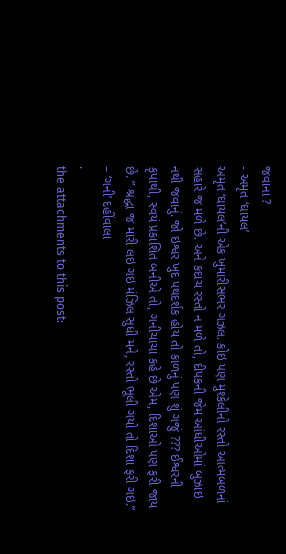જવાના ?
- અમૃત ‘ઘાયલ’
અમૃત ‘ઘાયલ’ની એક ખુમારીસભર ગઝલ. કોઇ પણ મુશ્કેલીનો રસ્તો આત્મબળનાં સહારે જ મળે છે. અને કદાચ રસ્તો ન મળે તો, દીપકની જેમ આંધીઓમાં બુઝાઇ નથી જવાનું. જો ઇશ્વર ખુદ પથદર્શક હોય તો કાળનું પણ શું ગજું ??? ઈશ્વરની કૃપાથી, સ્વયં પ્રકાશિત બનીએ તો, ગનીચાચા કહે છે એમ, દિશાઓ પણ ફરી જાય છે. ” શ્રદ્ધા જ મારી લઇ ગઇ મંઝિલ સુધી મને, રસ્તો ભૂલી ગયો તો દિશા ફરી ગઇ.” – ‘ગની’ દહીંવાલા
.
the attachments to this post: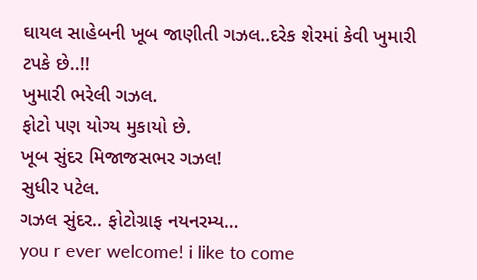ઘાયલ સાહેબની ખૂબ જાણીતી ગઝલ..દરેક શેરમાં કેવી ખુમારી ટપકે છે..!!
ખુમારી ભરેલી ગઝલ.
ફોટો પણ યોગ્ય મુકાયો છે.
ખૂબ સુંદર મિજાજસભર ગઝલ!
સુધીર પટેલ.
ગઝલ સુંદર.. ફોટોગ્રાફ નયનરમ્ય…
you r ever welcome! i like to come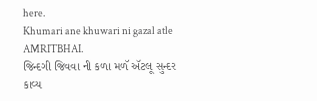here.
Khumari ane khuwari ni gazal atle AMRITBHAI.
જિન્દગી જિવવા ની કળા મળૅ ઍટલૂ સુન્દર કાવ્ય